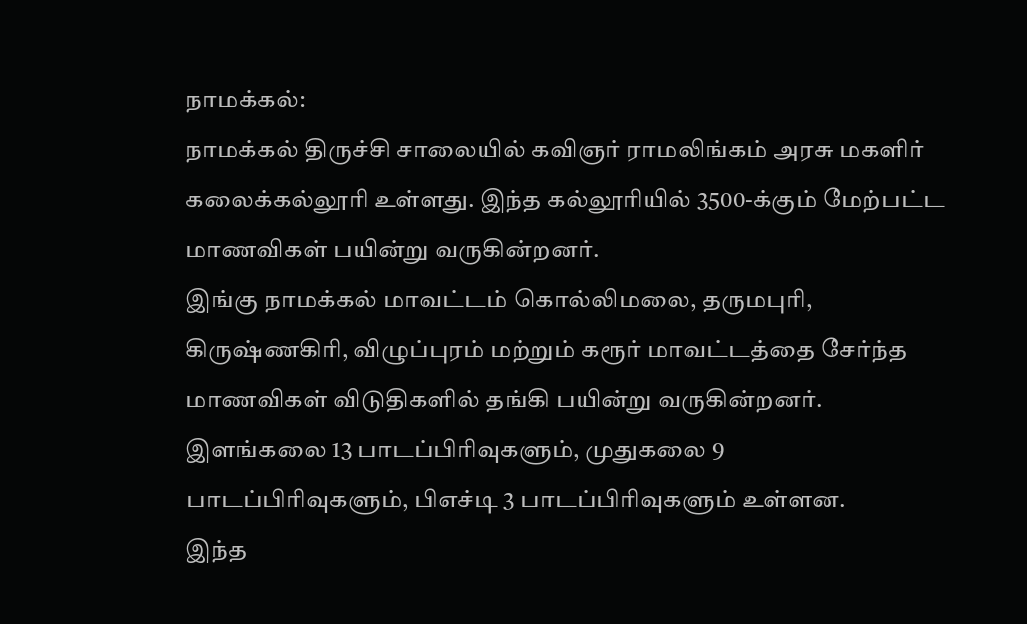நாமக்கல்:
நாமக்கல் திருச்சி சாலையில் கவிஞர் ராமலிங்கம் அரசு மகளிர் கலைக்கல்லூரி உள்ளது. இந்த கல்லூரியில் 3500-க்கும் மேற்பட்ட மாணவிகள் பயின்று வருகின்றனர்.
இங்கு நாமக்கல் மாவட்டம் கொல்லிமலை, தருமபுரி, கிருஷ்ணகிரி, விழுப்புரம் மற்றும் கரூர் மாவட்டத்தை சேர்ந்த மாணவிகள் விடுதிகளில் தங்கி பயின்று வருகின்றனர். இளங்கலை 13 பாடப்பிரிவுகளும், முதுகலை 9 பாடப்பிரிவுகளும், பிஎச்டி 3 பாடப்பிரிவுகளும் உள்ளன.
இந்த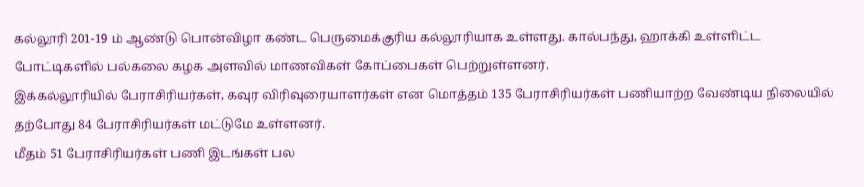கல்லூரி 201-19 ம் ஆண்டு பொன்விழா கண்ட பெருமைக்குரிய கல்லூரியாக உள்ளது. கால்பந்து, ஹாக்கி உள்ளிட்ட போட்டிகளில் பல்கலை கழக அளவில் மாணவிகள் கோப்பைகள் பெற்றுள்ளனர்.
இக்கல்லூரியில் பேராசிரியர்கள், கவுர விரிவுரையாளர்கள் என மொத்தம் 135 பேராசிரியர்கள் பணியாற்ற வேண்டிய நிலையில் தற்போது 84 பேராசிரியர்கள் மட்டுமே உள்ளனர்.
மீதம் 51 பேராசிரியர்கள் பணி இடங்கள் பல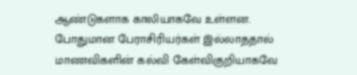ஆண்டுகளாக காலியாகவே உள்ளன. போதுமான பேராசிரியர்கள் இல்லாததால் மாணவிகளின் கல்வி கேள்விகுறியாகவே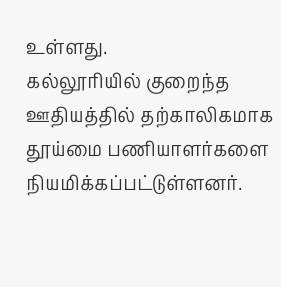உள்ளது.
கல்லூரியில் குறைந்த ஊதியத்தில் தற்காலிகமாக தூய்மை பணியாளர்களை நியமிக்கப்பட்டுள்ளனர்.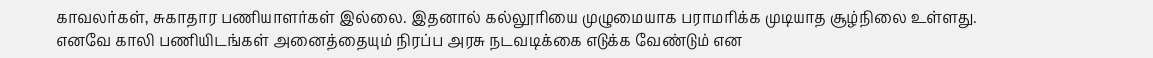காவலர்கள், சுகாதார பணியாளர்கள் இல்லை. இதனால் கல்லூரியை முழுமையாக பராமரிக்க முடியாத சூழ்நிலை உள்ளது.
எனவே காலி பணியிடங்கள் அனைத்தையும் நிரப்ப அரசு நடவடிக்கை எடுக்க வேண்டும் என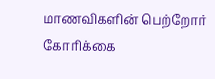மாணவிகளின் பெற்றோர் கோரிக்கை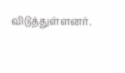விடுத்துள்ளனர்.